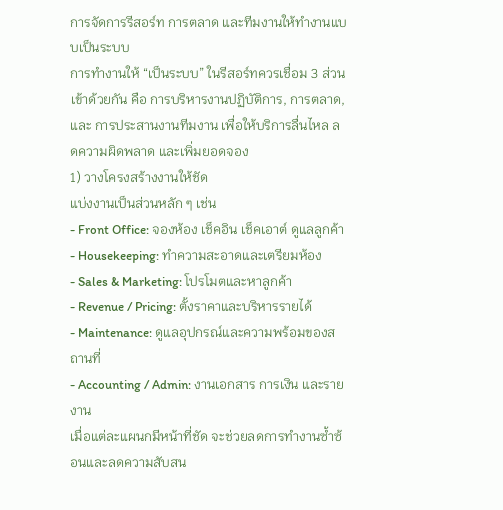การจัดการรีสอร์ท การตลาด และทีมงานให้ทำงานแบบเป็นระบบ
การทำงานให้ “เป็นระบบ” ในรีสอร์ทควรเชื่อม 3 ส่วนเข้าด้วยกัน คือ การบริหารงานปฏิบัติการ, การตลาด, และ การประสานงานทีมงาน เพื่อให้บริการลื่นไหล ลดความผิดพลาด และเพิ่มยอดจอง
1) วางโครงสร้างงานให้ชัด
แบ่งงานเป็นส่วนหลัก ๆ เช่น
- Front Office: จองห้อง เช็คอิน เช็คเอาต์ ดูแลลูกค้า
- Housekeeping: ทำความสะอาดและเตรียมห้อง
- Sales & Marketing: โปรโมตและหาลูกค้า
- Revenue / Pricing: ตั้งราคาและบริหารรายได้
- Maintenance: ดูแลอุปกรณ์และความพร้อมของสถานที่
- Accounting / Admin: งานเอกสาร การเงิน และรายงาน
เมื่อแต่ละแผนกมีหน้าที่ชัด จะช่วยลดการทำงานซ้ำซ้อนและลดความสับสน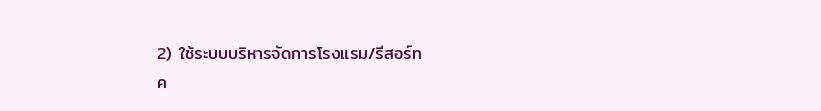2) ใช้ระบบบริหารจัดการโรงแรม/รีสอร์ท
ค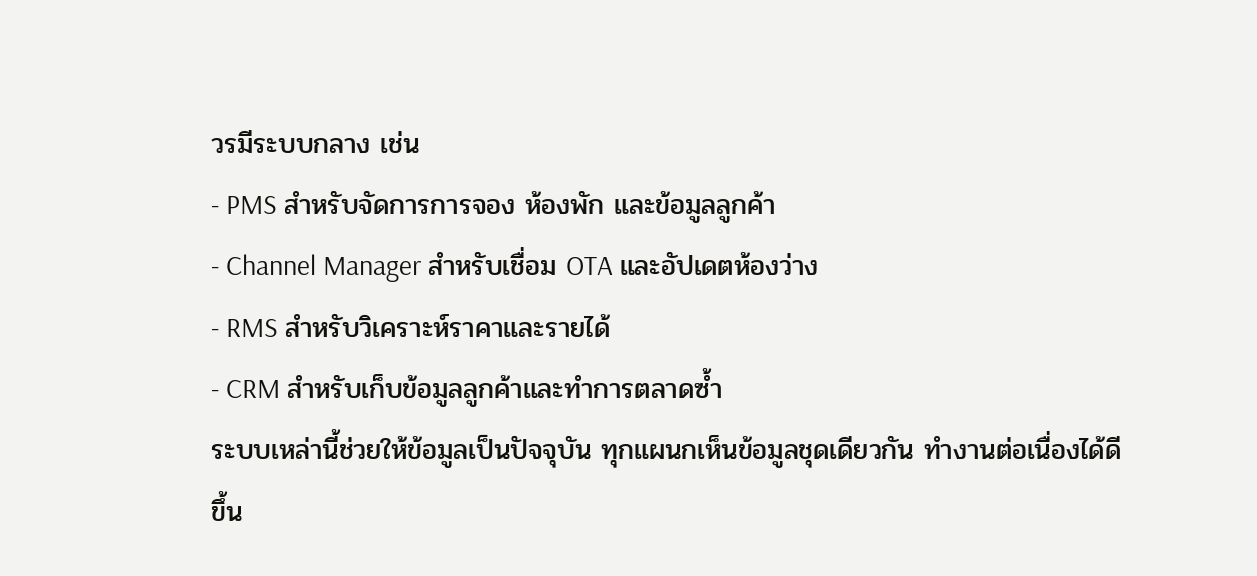วรมีระบบกลาง เช่น
- PMS สำหรับจัดการการจอง ห้องพัก และข้อมูลลูกค้า
- Channel Manager สำหรับเชื่อม OTA และอัปเดตห้องว่าง
- RMS สำหรับวิเคราะห์ราคาและรายได้
- CRM สำหรับเก็บข้อมูลลูกค้าและทำการตลาดซ้ำ
ระบบเหล่านี้ช่วยให้ข้อมูลเป็นปัจจุบัน ทุกแผนกเห็นข้อมูลชุดเดียวกัน ทำงานต่อเนื่องได้ดีขึ้น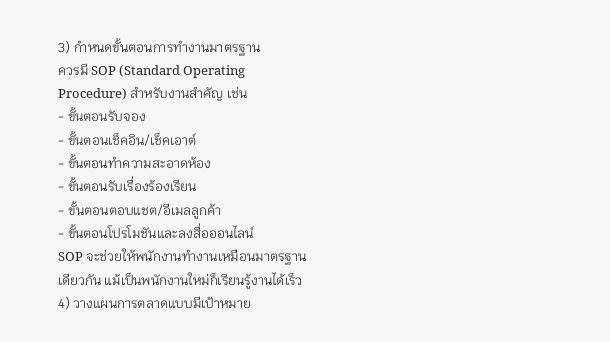3) กำหนดขั้นตอนการทำงานมาตรฐาน
ควรมี SOP (Standard Operating Procedure) สำหรับงานสำคัญ เช่น
- ขั้นตอนรับจอง
- ขั้นตอนเช็คอิน/เช็คเอาต์
- ขั้นตอนทำความสะอาดห้อง
- ขั้นตอนรับเรื่องร้องเรียน
- ขั้นตอนตอบแชต/อีเมลลูกค้า
- ขั้นตอนโปรโมชันและลงสื่อออนไลน์
SOP จะช่วยให้พนักงานทำงานเหมือนมาตรฐานเดียวกัน แม้เป็นพนักงานใหม่ก็เรียนรู้งานได้เร็ว
4) วางแผนการตลาดแบบมีเป้าหมาย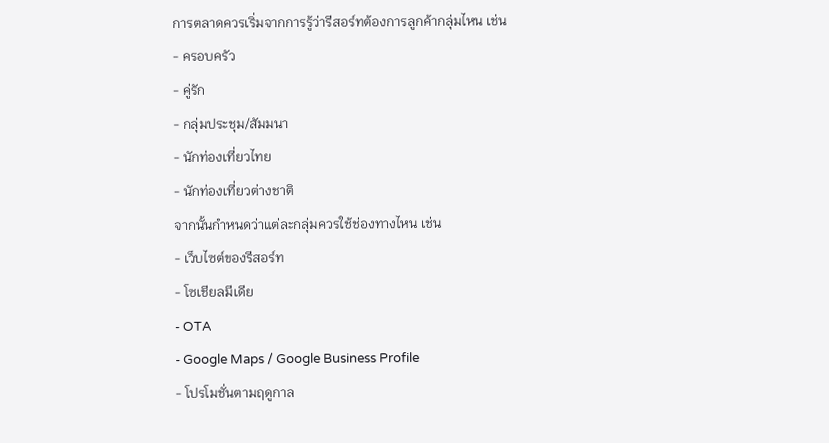การตลาดควรเริ่มจากการรู้ว่ารีสอร์ทต้องการลูกค้ากลุ่มไหน เช่น
- ครอบครัว
- คู่รัก
- กลุ่มประชุม/สัมมนา
- นักท่องเที่ยวไทย
- นักท่องเที่ยวต่างชาติ
จากนั้นกำหนดว่าแต่ละกลุ่มควรใช้ช่องทางไหน เช่น
- เว็บไซต์ของรีสอร์ท
- โซเชียลมีเดีย
- OTA
- Google Maps / Google Business Profile
- โปรโมชั่นตามฤดูกาล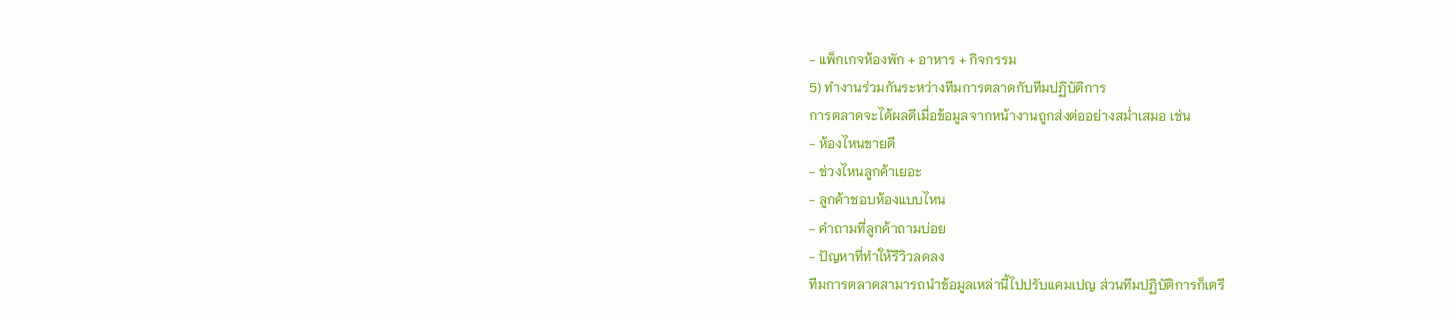- แพ็กเกจห้องพัก + อาหาร + กิจกรรม
5) ทำงานร่วมกันระหว่างทีมการตลาดกับทีมปฏิบัติการ
การตลาดจะได้ผลดีเมื่อข้อมูลจากหน้างานถูกส่งต่ออย่างสม่ำเสมอ เช่น
- ห้องไหนขายดี
- ช่วงไหนลูกค้าเยอะ
- ลูกค้าชอบห้องแบบไหน
- คำถามที่ลูกค้าถามบ่อย
- ปัญหาที่ทำให้รีวิวลดลง
ทีมการตลาดสามารถนำข้อมูลเหล่านี้ไปปรับแคมเปญ ส่วนทีมปฏิบัติการก็เตรี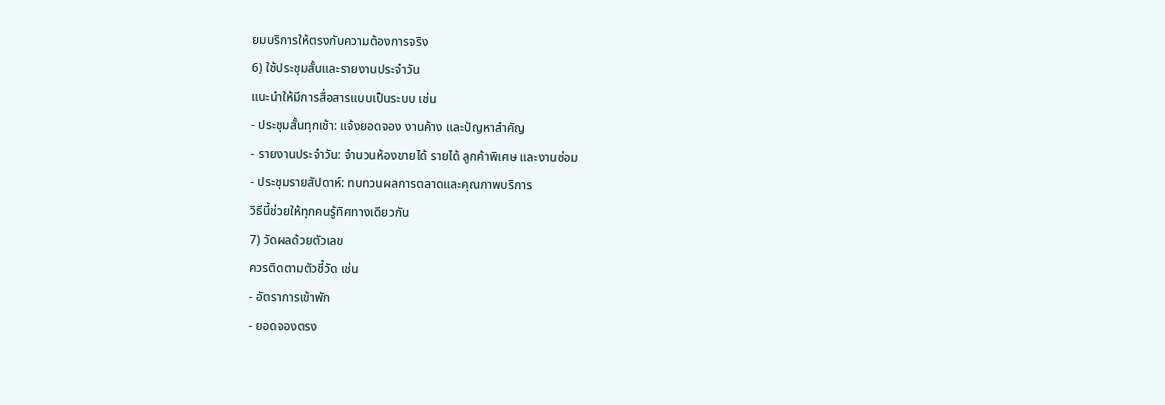ยมบริการให้ตรงกับความต้องการจริง
6) ใช้ประชุมสั้นและรายงานประจำวัน
แนะนำให้มีการสื่อสารแบบเป็นระบบ เช่น
- ประชุมสั้นทุกเช้า: แจ้งยอดจอง งานค้าง และปัญหาสำคัญ
- รายงานประจำวัน: จำนวนห้องขายได้ รายได้ ลูกค้าพิเศษ และงานซ่อม
- ประชุมรายสัปดาห์: ทบทวนผลการตลาดและคุณภาพบริการ
วิธีนี้ช่วยให้ทุกคนรู้ทิศทางเดียวกัน
7) วัดผลด้วยตัวเลข
ควรติดตามตัวชี้วัด เช่น
- อัตราการเข้าพัก
- ยอดจองตรง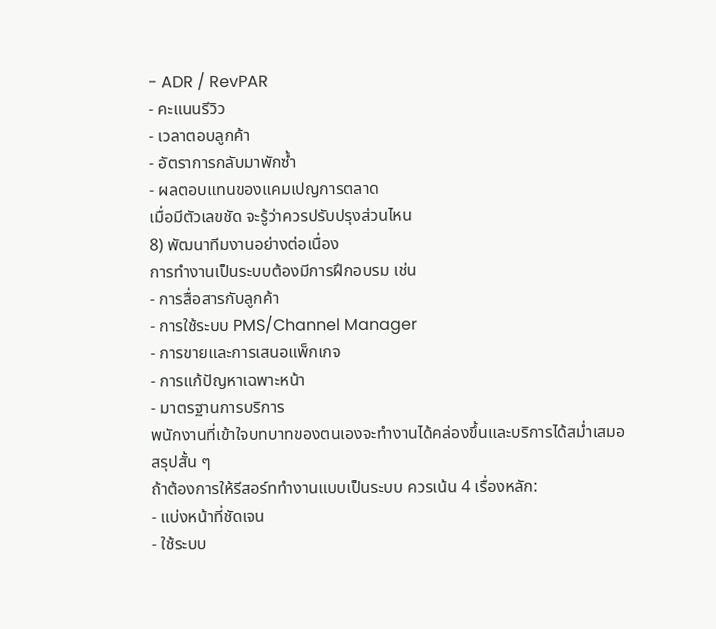- ADR / RevPAR
- คะแนนรีวิว
- เวลาตอบลูกค้า
- อัตราการกลับมาพักซ้ำ
- ผลตอบแทนของแคมเปญการตลาด
เมื่อมีตัวเลขชัด จะรู้ว่าควรปรับปรุงส่วนไหน
8) พัฒนาทีมงานอย่างต่อเนื่อง
การทำงานเป็นระบบต้องมีการฝึกอบรม เช่น
- การสื่อสารกับลูกค้า
- การใช้ระบบ PMS/Channel Manager
- การขายและการเสนอแพ็กเกจ
- การแก้ปัญหาเฉพาะหน้า
- มาตรฐานการบริการ
พนักงานที่เข้าใจบทบาทของตนเองจะทำงานได้คล่องขึ้นและบริการได้สม่ำเสมอ
สรุปสั้น ๆ
ถ้าต้องการให้รีสอร์ททำงานแบบเป็นระบบ ควรเน้น 4 เรื่องหลัก:
- แบ่งหน้าที่ชัดเจน
- ใช้ระบบ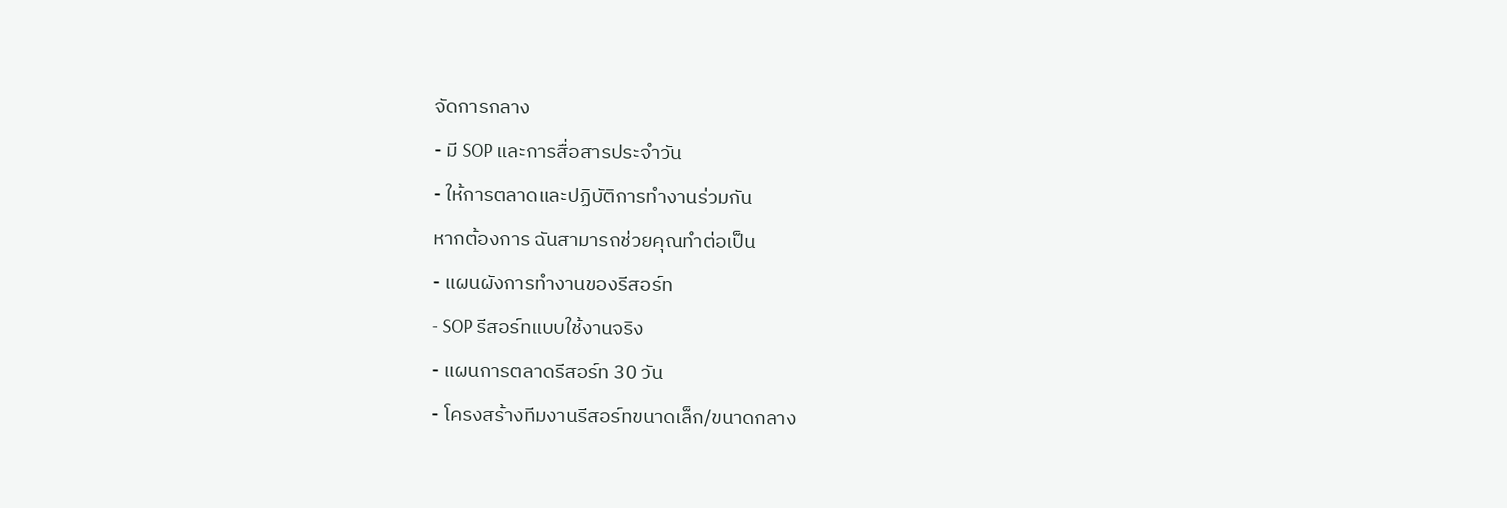จัดการกลาง
- มี SOP และการสื่อสารประจำวัน
- ให้การตลาดและปฏิบัติการทำงานร่วมกัน
หากต้องการ ฉันสามารถช่วยคุณทำต่อเป็น
- แผนผังการทำงานของรีสอร์ท
- SOP รีสอร์ทแบบใช้งานจริง
- แผนการตลาดรีสอร์ท 30 วัน
- โครงสร้างทีมงานรีสอร์ทขนาดเล็ก/ขนาดกลาง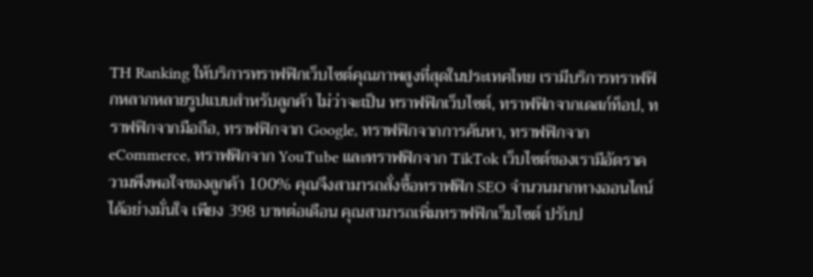TH Ranking ให้บริการทราฟฟิกเว็บไซต์คุณภาพสูงที่สุดในประเทศไทย เรามีบริการทราฟฟิกหลากหลายรูปแบบสำหรับลูกค้า ไม่ว่าจะเป็น ทราฟฟิกเว็บไซต์, ทราฟฟิกจากเดสก์ท็อป, ทราฟฟิกจากมือถือ, ทราฟฟิกจาก Google, ทราฟฟิกจากการค้นหา, ทราฟฟิกจาก eCommerce, ทราฟฟิกจาก YouTube และทราฟฟิกจาก TikTok เว็บไซต์ของเรามีอัตราความพึงพอใจของลูกค้า 100% คุณจึงสามารถสั่งซื้อทราฟฟิก SEO จำนวนมากทางออนไลน์ได้อย่างมั่นใจ เพียง 398 บาทต่อเดือน คุณสามารถเพิ่มทราฟฟิกเว็บไซต์ ปรับป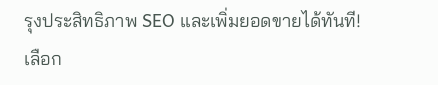รุงประสิทธิภาพ SEO และเพิ่มยอดขายได้ทันที!
เลือก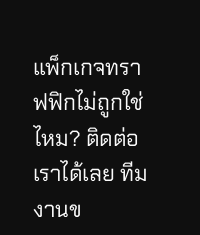แพ็กเกจทราฟฟิกไม่ถูกใช่ไหม? ติดต่อเราได้เลย ทีมงานข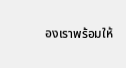องเราพร้อมให้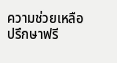ความช่วยเหลือ
ปรึกษาฟรี